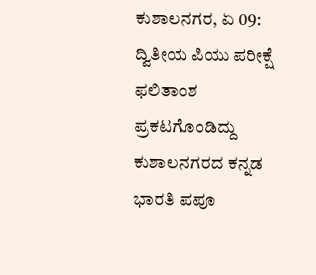ಕುಶಾಲನಗರ, ಏ 09: ದ್ವಿತೀಯ ಪಿಯು ಪರೀಕ್ಷೆ ಫಲಿತಾಂಶ ಪ್ರಕಟಗೊಂಡಿದ್ದು ಕುಶಾಲನಗರದ ಕನ್ನಡ ಭಾರತಿ ಪಪೂ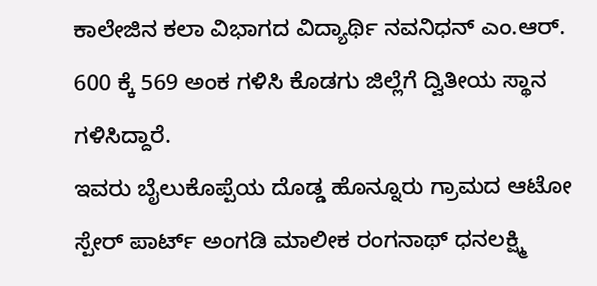ಕಾಲೇಜಿನ ಕಲಾ ವಿಭಾಗದ ವಿದ್ಯಾರ್ಥಿ ನವನಿಧನ್ ಎಂ.ಆರ್. 600 ಕ್ಕೆ 569 ಅಂಕ ಗಳಿಸಿ ಕೊಡಗು ಜಿಲ್ಲೆಗೆ ದ್ವಿತೀಯ ಸ್ಥಾನ ಗಳಿಸಿದ್ದಾರೆ.
ಇವರು ಬೈಲುಕೊಪ್ಪೆಯ ದೊಡ್ಡ ಹೊನ್ನೂರು ಗ್ರಾಮದ ಆಟೋ ಸ್ಪೇರ್ ಪಾರ್ಟ್ ಅಂಗಡಿ ಮಾಲೀಕ ರಂಗನಾಥ್ ಧನಲಕ್ಷ್ಮಿ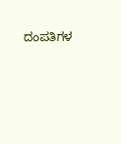ದಂಪತಿಗಳ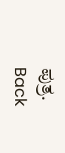ಪುತ್ರ.
Back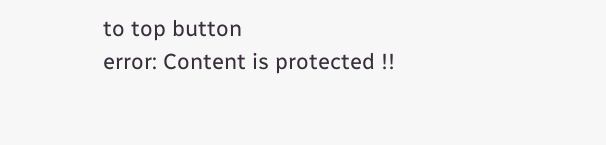to top button
error: Content is protected !!